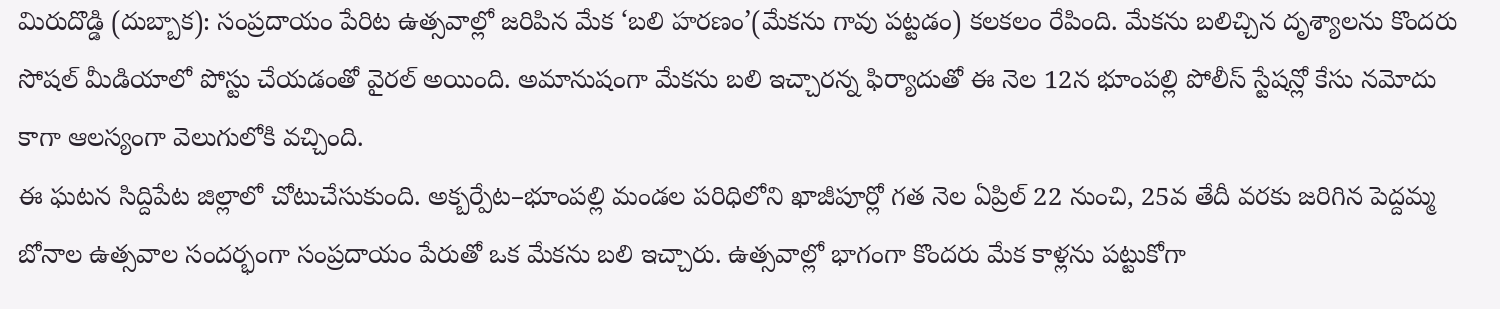మిరుదొడ్డి (దుబ్బాక): సంప్రదాయం పేరిట ఉత్సవాల్లో జరిపిన మేక ‘బలి హరణం’(మేకను గావు పట్టడం) కలకలం రేపింది. మేకను బలిచ్చిన దృశ్యాలను కొందరు సోషల్ మీడియాలో పోస్టు చేయడంతో వైరల్ అయింది. అమానుషంగా మేకను బలి ఇచ్చారన్న ఫిర్యాదుతో ఈ నెల 12న భూంపల్లి పోలీస్ స్టేషన్లో కేసు నమోదు కాగా ఆలస్యంగా వెలుగులోకి వచ్చింది.
ఈ ఘటన సిద్దిపేట జిల్లాలో చోటుచేసుకుంది. అక్బర్పేట–భూంపల్లి మండల పరిధిలోని ఖాజీపూర్లో గత నెల ఏప్రిల్ 22 నుంచి, 25వ తేదీ వరకు జరిగిన పెద్దమ్మ బోనాల ఉత్సవాల సందర్భంగా సంప్రదాయం పేరుతో ఒక మేకను బలి ఇచ్చారు. ఉత్సవాల్లో భాగంగా కొందరు మేక కాళ్లను పట్టుకోగా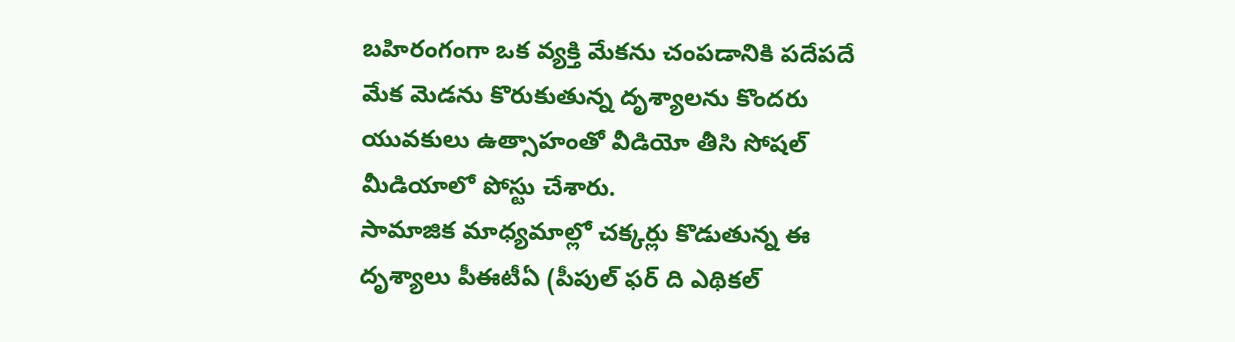బహిరంగంగా ఒక వ్యక్తి మేకను చంపడానికి పదేపదే మేక మెడను కొరుకుతున్న దృశ్యాలను కొందరు యువకులు ఉత్సాహంతో వీడియో తీసి సోషల్ మీడియాలో పోస్టు చేశారు.
సామాజిక మాధ్యమాల్లో చక్కర్లు కొడుతున్న ఈ దృశ్యాలు పీఈటీఏ (పీపుల్ ఫర్ ది ఎథికల్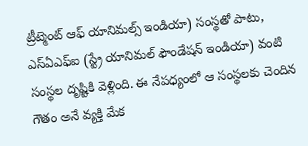ట్రీట్మెంట్ ఆఫ్ యానిమల్స్ ఇండియా) సంస్థతో పాటు, ఎస్ఏఎఫ్ఐ (స్ట్రే యానిమల్ ఫౌండేషన్ ఇండియా) వంటి సంస్థల దృష్టికి వెళ్లింది. ఈ నేపధ్యంలో ఆ సంస్థలకు చెందిన గౌతం అనే వ్యక్తి మేక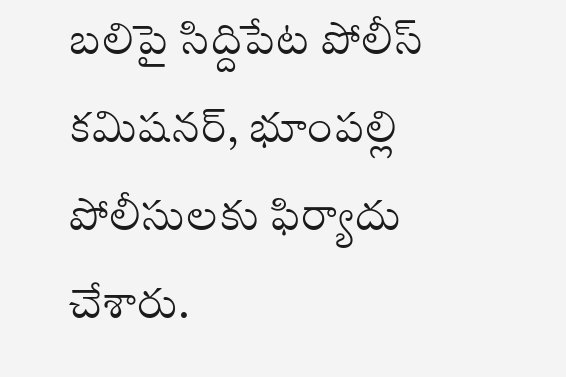బలిపై సిద్దిపేట పోలీస్ కమిషనర్, భూంపల్లి పోలీసులకు ఫిర్యాదు చేశారు.